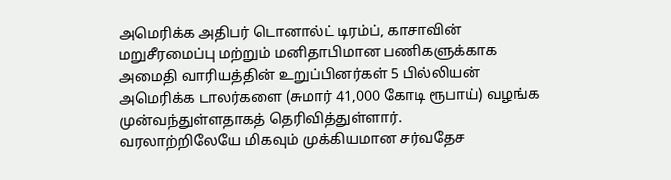அமெரிக்க அதிபர் டொனால்ட் டிரம்ப், காசாவின் மறுசீரமைப்பு மற்றும் மனிதாபிமான பணிகளுக்காக அமைதி வாரியத்தின் உறுப்பினர்கள் 5 பில்லியன் அமெரிக்க டாலர்களை (சுமார் 41,000 கோடி ரூபாய்) வழங்க முன்வந்துள்ளதாகத் தெரிவித்துள்ளார்.
வரலாற்றிலேயே மிகவும் முக்கியமான சர்வதேச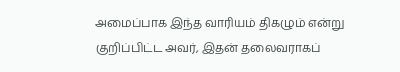அமைப்பாக இந்த வாரியம் திகழும் என்று குறிப்பிட்ட அவர், இதன் தலைவராகப்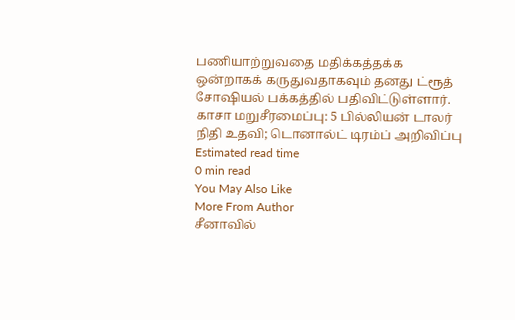பணியாற்றுவதை மதிக்கத்தக்க ஒன்றாகக் கருதுவதாகவும் தனது ட்ரூத் சோஷியல் பக்கத்தில் பதிவிட்டுள்ளார்.
காசா மறுசீரமைப்பு: 5 பில்லியன் டாலர் நிதி உதவி; டொனால்ட் டிரம்ப் அறிவிப்பு
Estimated read time
0 min read
You May Also Like
More From Author
சீனாவில்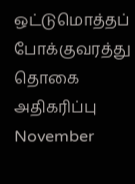ஒட்டுமொத்தப் போக்குவரத்து தொகை அதிகரிப்பு
November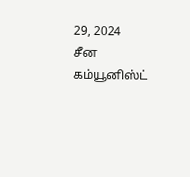29, 2024
சீன கம்யூனிஸ்ட்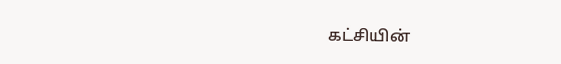கட்சியின்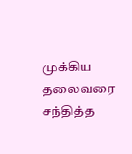முக்கிய தலைவரை சந்தித்த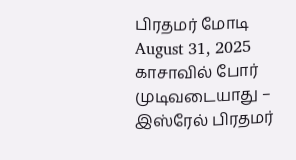பிரதமர் மோடி
August 31, 2025
காசாவில் போர் முடிவடையாது – இஸ்ரேல் பிரதமர்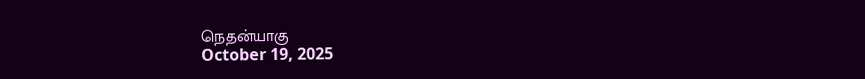நெதன்யாகு
October 19, 2025